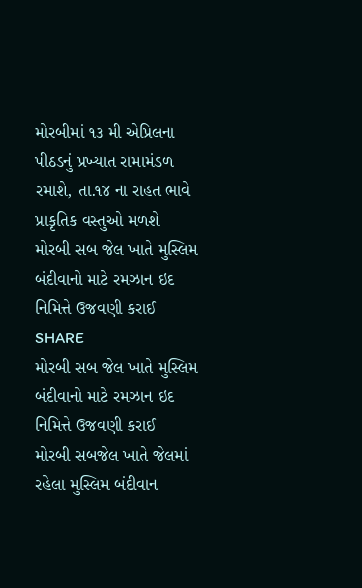મોરબીમાં ૧૩ મી એપ્રિલના પીઠડનું પ્રખ્યાત રામામંડળ રમાશે, તા.૧૪ ના રાહત ભાવે પ્રાકૃતિક વસ્તુઓ મળશે
મોરબી સબ જેલ ખાતે મુસ્લિમ બંદીવાનો માટે રમઝાન ઇદ નિમિત્તે ઉજવણી કરાઈ
SHARE
મોરબી સબ જેલ ખાતે મુસ્લિમ બંદીવાનો માટે રમઝાન ઇદ નિમિત્તે ઉજવણી કરાઈ
મોરબી સબજેલ ખાતે જેલમાં રહેલા મુસ્લિમ બંદીવાન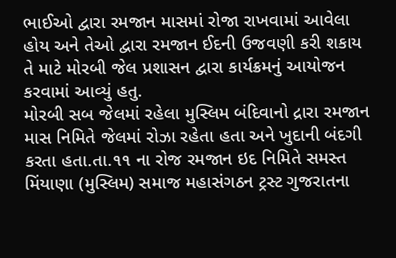ભાઈઓ દ્વારા રમજાન માસમાં રોજા રાખવામાં આવેલા હોય અને તેઓ દ્વારા રમજાન ઈદની ઉજવણી કરી શકાય તે માટે મોરબી જેલ પ્રશાસન દ્વારા કાર્યક્રમનું આયોજન કરવામાં આવ્યું હતુ.
મોરબી સબ જેલમાં રહેલા મુસ્લિમ બંદિવાનો દ્રારા રમજાન માસ નિમિતે જેલમાં રોઝા રહેતા હતા અને ખુદાની બંદગી કરતા હતા.તા.૧૧ ના રોજ રમજાન ઇદ નિમિતે સમસ્ત મિંયાણા (મુસ્લિમ) સમાજ મહાસંગઠન ટ્રસ્ટ ગુજરાતના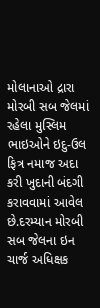મોલાનાઓ દ્રારા મોરબી સબ જેલમાં રહેલા મુસ્લિમ ભાઇઓને ઇદુ-ઉલ ફિત્ર નમાજ અદા કરી ખુદાની બંદગી કરાવવામાં આવેલ છે.દરમ્યાન મોરબી સબ જેલના ઇન ચાર્જ અધિક્ષક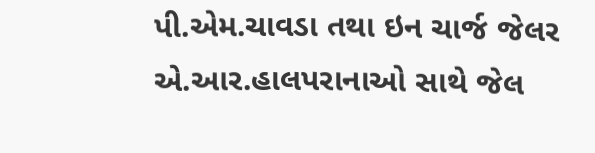પી.એમ.ચાવડા તથા ઇન ચાર્જ જેલર એ.આર.હાલપરાનાઓ સાથે જેલ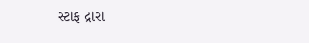સ્ટાફ દ્રારા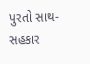પુરતો સાથ-સહકાર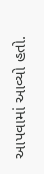આપવામાં આવ્યો હતો.